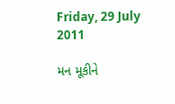Friday, 29 July 2011

મન મૂકીને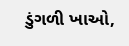ડુંગળી ખાઓ,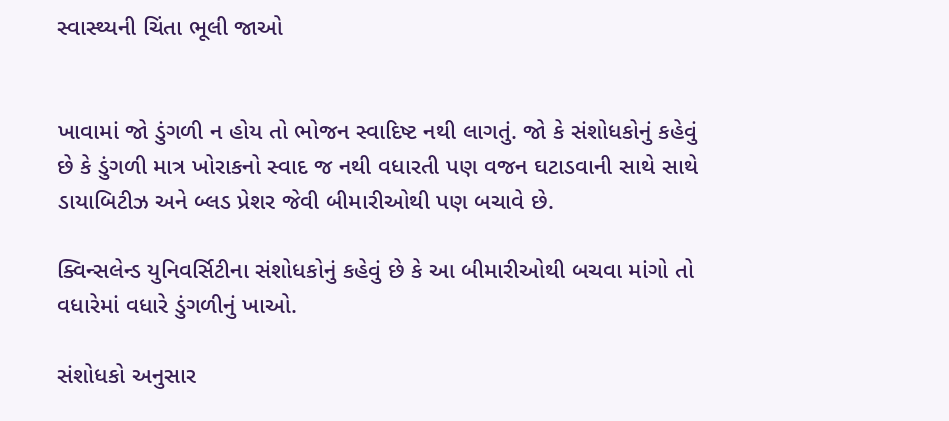સ્વાસ્થ્યની ચિંતા ભૂલી જાઓ


ખાવામાં જો ડુંગળી ન હોય તો ભોજન સ્વાદિષ્ટ નથી લાગતું. જો કે સંશોધકોનું કહેવું છે કે ડુંગળી માત્ર ખોરાકનો સ્વાદ જ નથી વધારતી પણ વજન ઘટાડવાની સાથે સાથે ડાયાબિટીઝ અને બ્લડ પ્રેશર જેવી બીમારીઓથી પણ બચાવે છે.

ક્વિન્સલેન્ડ યુનિવર્સિટીના સંશોધકોનું કહેવું છે કે આ બીમારીઓથી બચવા માંગો તો વધારેમાં વધારે ડુંગળીનું ખાઓ.

સંશોધકો અનુસાર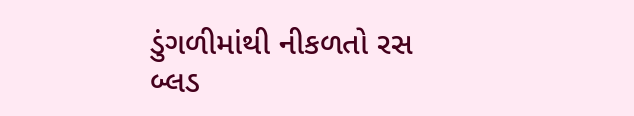ડુંગળીમાંથી નીકળતો રસ બ્લડ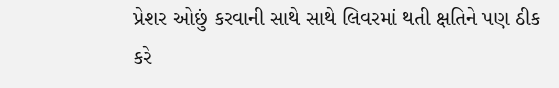પ્રેશર ઓછું કરવાની સાથે સાથે લિવરમાં થતી ક્ષતિને પણ ઠીક કરે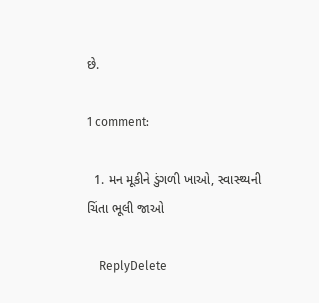છે.

1 comment:

  1. મન મૂકીને ડુંગળી ખાઓ, સ્વાસ્થ્યની ચિંતા ભૂલી જાઓ

    ReplyDelete